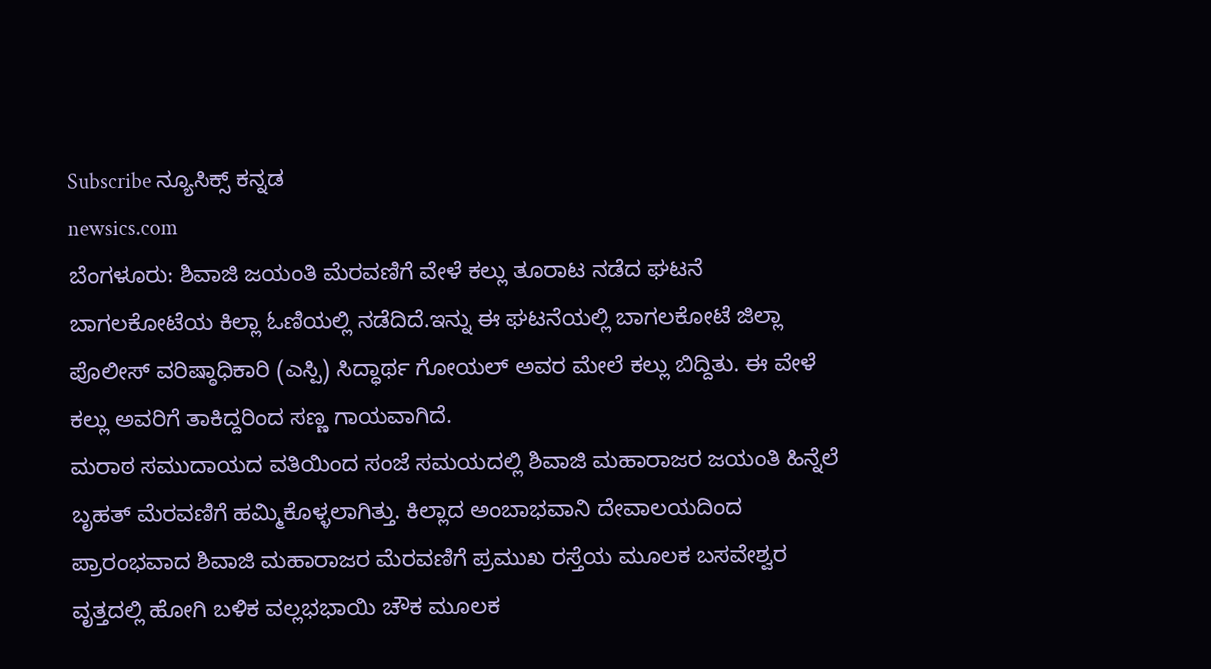Subscribe ನ್ಯೂಸಿಕ್ಸ್ ಕನ್ನಡ
newsics.com
ಬೆಂಗಳೂರು: ಶಿವಾಜಿ ಜಯಂತಿ ಮೆರವಣಿಗೆ ವೇಳೆ ಕಲ್ಲು ತೂರಾಟ ನಡೆದ ಘಟನೆ ಬಾಗಲಕೋಟೆಯ ಕಿಲ್ಲಾ ಓಣಿಯಲ್ಲಿ ನಡೆದಿದೆ.ಇನ್ನು ಈ ಘಟನೆಯಲ್ಲಿ ಬಾಗಲಕೋಟೆ ಜಿಲ್ಲಾ ಪೊಲೀಸ್ ವರಿಷ್ಠಾಧಿಕಾರಿ (ಎಸ್ಪಿ) ಸಿದ್ಧಾರ್ಥ ಗೋಯಲ್ ಅವರ ಮೇಲೆ ಕಲ್ಲು ಬಿದ್ದಿತು. ಈ ವೇಳೆ ಕಲ್ಲು ಅವರಿಗೆ ತಾಕಿದ್ದರಿಂದ ಸಣ್ಣ ಗಾಯವಾಗಿದೆ.
ಮರಾಠ ಸಮುದಾಯದ ವತಿಯಿಂದ ಸಂಜೆ ಸಮಯದಲ್ಲಿ ಶಿವಾಜಿ ಮಹಾರಾಜರ ಜಯಂತಿ ಹಿನ್ನೆಲೆ ಬೃಹತ್ ಮೆರವಣಿಗೆ ಹಮ್ಮಿಕೊಳ್ಳಲಾಗಿತ್ತು. ಕಿಲ್ಲಾದ ಅಂಬಾಭವಾನಿ ದೇವಾಲಯದಿಂದ ಪ್ರಾರಂಭವಾದ ಶಿವಾಜಿ ಮಹಾರಾಜರ ಮೆರವಣಿಗೆ ಪ್ರಮುಖ ರಸ್ತೆಯ ಮೂಲಕ ಬಸವೇಶ್ವರ ವೃತ್ತದಲ್ಲಿ ಹೋಗಿ ಬಳಿಕ ವಲ್ಲಭಭಾಯಿ ಚೌಕ ಮೂಲಕ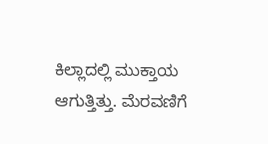ಕಿಲ್ಲಾದಲ್ಲಿ ಮುಕ್ತಾಯ ಆಗುತ್ತಿತ್ತು. ಮೆರವಣಿಗೆ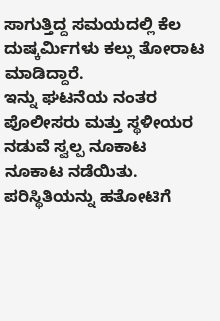ಸಾಗುತ್ತಿದ್ದ ಸಮಯದಲ್ಲಿ ಕೆಲ ದುಷ್ಕರ್ಮಿಗಳು ಕಲ್ಲು ತೋರಾಟ ಮಾಡಿದ್ದಾರೆ.
ಇನ್ನು ಘಟನೆಯ ನಂತರ ಪೊಲೀಸರು ಮತ್ತು ಸ್ಥಳೀಯರ ನಡುವೆ ಸ್ವಲ್ಪ ನೂಕಾಟ ನೂಕಾಟ ನಡೆಯಿತು. ಪರಿಸ್ಥಿತಿಯನ್ನು ಹತೋಟಿಗೆ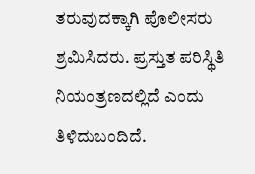ತರುವುದಕ್ಕಾಗಿ ಪೊಲೀಸರು ಶ್ರಮಿಸಿದರು. ಪ್ರಸ್ತುತ ಪರಿಸ್ಥಿತಿ ನಿಯಂತ್ರಣದಲ್ಲಿದೆ ಎಂದು ತಿಳಿದುಬಂದಿದೆ.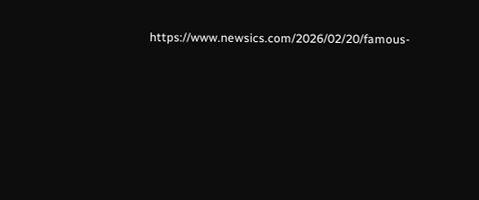https://www.newsics.com/2026/02/20/famous-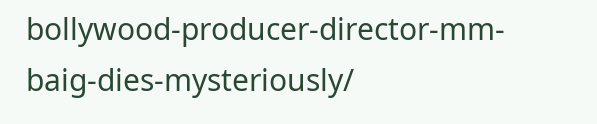bollywood-producer-director-mm-baig-dies-mysteriously/